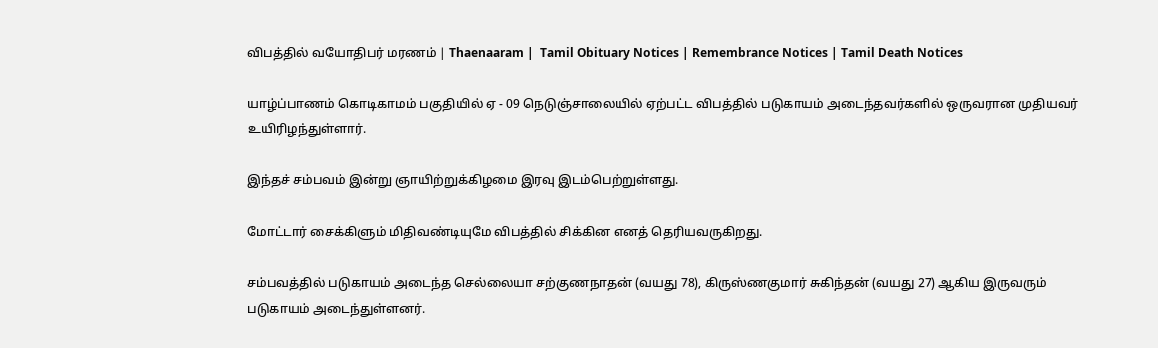விபத்தில் வயோதிபர் மரணம் | Thaenaaram |  Tamil Obituary Notices | Remembrance Notices | Tamil Death Notices

யாழ்ப்பாணம் கொடிகாமம் பகுதியில் ஏ - 09 நெடுஞ்சாலையில் ஏற்பட்ட விபத்தில் படுகாயம் அடைந்தவர்களில் ஒருவரான முதியவர் உயிரிழந்துள்ளார்.

இந்தச் சம்பவம் இன்று ஞாயிற்றுக்கிழமை இரவு இடம்பெற்றுள்ளது.

மோட்டார் சைக்கிளும் மிதிவண்டியுமே விபத்தில் சிக்கின எனத் தெரியவருகிறது.

சம்பவத்தில் படுகாயம் அடைந்த செல்லையா சற்குணநாதன் (வயது 78), கிருஸ்ணகுமார் சுகிந்தன் (வயது 27) ஆகிய இருவரும் படுகாயம் அடைந்துள்ளனர்.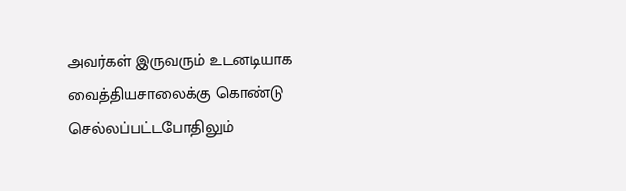அவர்கள் இருவரும் உடனடியாக வைத்தியசாலைக்கு கொண்டு செல்லப்பட்டபோதிலும்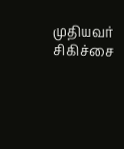முதியவர் சிகிச்சை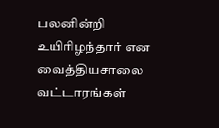பலனின்றி உயிரிழந்தார் என வைத்தியசாலை வட்டாரங்கள்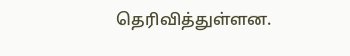தெரிவித்துள்ளன.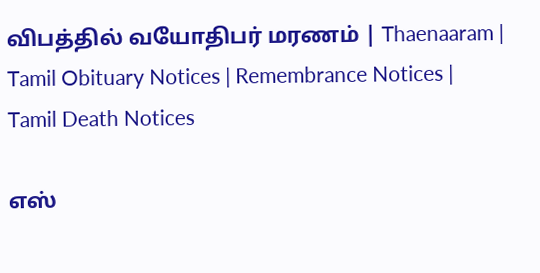விபத்தில் வயோதிபர் மரணம் | Thaenaaram |  Tamil Obituary Notices | Remembrance Notices | Tamil Death Notices

எஸ்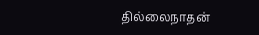தில்லைநாதன்